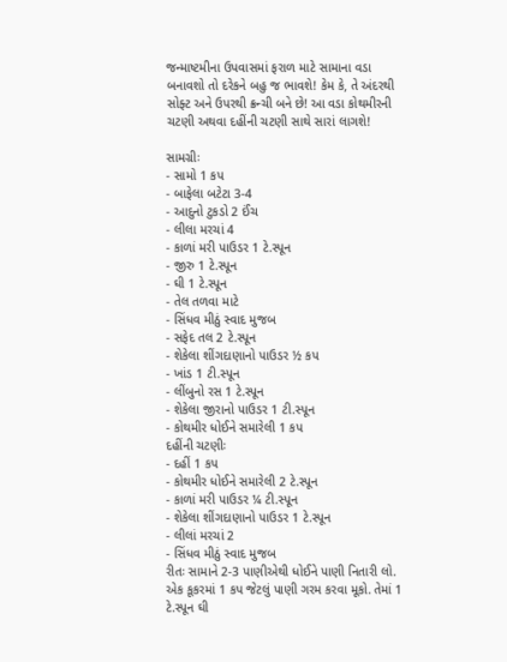જન્માષ્ટમીના ઉપવાસમાં ફરાળ માટે સામાના વડા બનાવશો તો દરેકને બહુ જ ભાવશે! કેમ કે, તે અંદરથી સોફ્ટ અને ઉપરથી ક્રન્ચી બને છે! આ વડા કોથમીરની ચટણી અથવા દહીંની ચટણી સાથે સારાં લાગશે!

સામગ્રીઃ
- સામો 1 કપ
- બાફેલા બટેટા 3-4
- આદુનો ટુકડો 2 ઈંચ
- લીલા મરચાં 4
- કાળાં મરી પાઉડર 1 ટે.સ્પૂન
- જીરુ 1 ટે.સ્પૂન
- ઘી 1 ટે.સ્પૂન
- તેલ તળવા માટે
- સિંધવ મીઠું સ્વાદ મુજબ
- સફેદ તલ 2 ટે.સ્પૂન
- શેકેલા શીંગદાણાનો પાઉડર ½ કપ
- ખાંડ 1 ટી.સ્પૂન
- લીંબુનો રસ 1 ટે.સ્પૂન
- શેકેલા જીરાનો પાઉડર 1 ટી.સ્પૂન
- કોથમીર ધોઈને સમારેલી 1 કપ
દહીંની ચટણીઃ
- દહીં 1 કપ
- કોથમીર ધોઈને સમારેલી 2 ટે.સ્પૂન
- કાળાં મરી પાઉડર ¼ ટી.સ્પૂન
- શેકેલા શીંગદાણાનો પાઉડર 1 ટે.સ્પૂન
- લીલાં મરચાં 2
- સિંધવ મીઠું સ્વાદ મુજબ
રીતઃ સામાને 2-3 પાણીએથી ધોઈને પાણી નિતારી લો.
એક કૂકરમાં 1 કપ જેટલું પાણી ગરમ કરવા મૂકો. તેમાં 1 ટે.સ્પૂન ઘી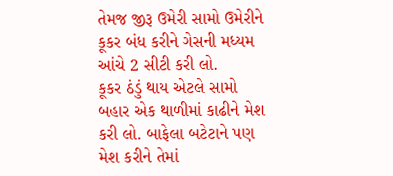તેમજ જીરૂ ઉમેરી સામો ઉમેરીને કૂકર બંધ કરીને ગેસની મધ્યમ આંચે 2 સીટી કરી લો.
કૂકર ઠંડું થાય એટલે સામો બહાર એક થાળીમાં કાઢીને મેશ કરી લો. બાફેલા બટેટાને પણ મેશ કરીને તેમાં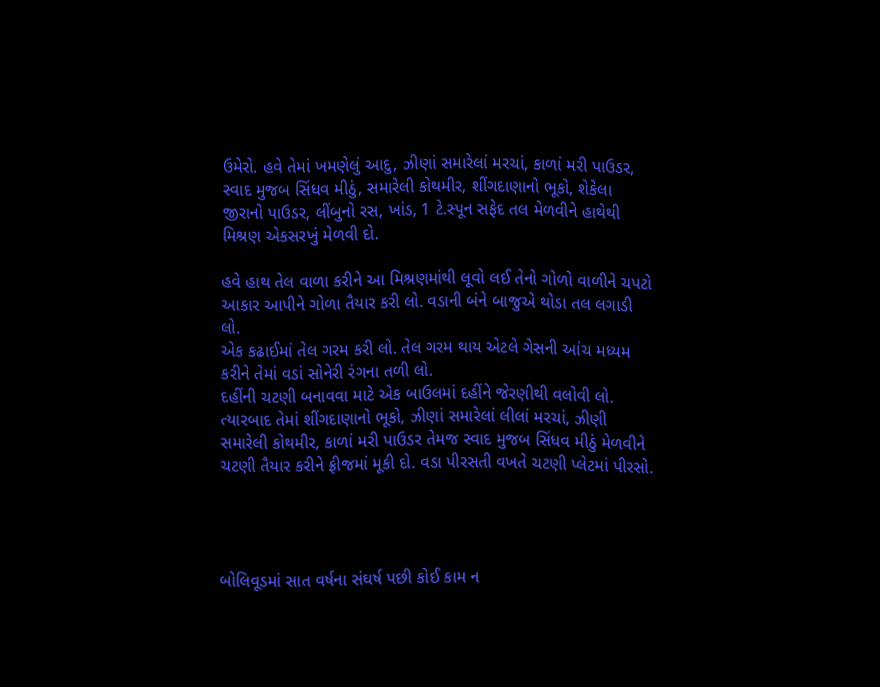ઉમેરો. હવે તેમાં ખમણેલું આદુ, ઝીણાં સમારેલાં મરચાં, કાળાં મરી પાઉડર, સ્વાદ મુજબ સિંધવ મીઠું, સમારેલી કોથમીર, શીંગદાણાનો ભૂકો, શેકેલા જીરાનો પાઉડર, લીંબુનો રસ, ખાંડ, 1 ટે.સ્પૂન સફેદ તલ મેળવીને હાથેથી મિશ્રણ એકસરખું મેળવી દો.

હવે હાથ તેલ વાળા કરીને આ મિશ્રણમાંથી લૂવો લઈ તેનો ગોળો વાળીને ચપટો આકાર આપીને ગોળા તૈયાર કરી લો. વડાની બંને બાજુએ થોડા તલ લગાડી લો.
એક કઢાઈમાં તેલ ગરમ કરી લો. તેલ ગરમ થાય એટલે ગેસની આંચ મધ્યમ કરીને તેમાં વડાં સોનેરી રંગના તળી લો.
દહીંની ચટણી બનાવવા માટે એક બાઉલમાં દહીંને જેરણીથી વલોવી લો. ત્યારબાદ તેમાં શીંગદાણાનો ભૂકો, ઝીણાં સમારેલાં લીલાં મરચાં, ઝીણી સમારેલી કોથમીર, કાળાં મરી પાઉડર તેમજ સ્વાદ મુજબ સિંધવ મીઠું મેળવીને ચટણી તૈયાર કરીને ફ્રીજમાં મૂકી દો. વડા પીરસતી વખતે ચટણી પ્લેટમાં પીરસો.




બોલિવૂડમાં સાત વર્ષના સંઘર્ષ પછી કોઈ કામ ન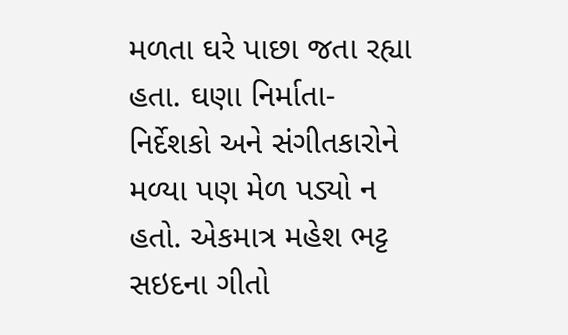મળતા ઘરે પાછા જતા રહ્યા હતા. ઘણા નિર્માતા- નિર્દેશકો અને સંગીતકારોને મળ્યા પણ મેળ પડ્યો ન હતો. એકમાત્ર મહેશ ભટ્ટ સઇદના ગીતો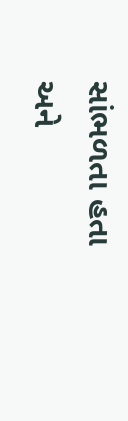સાંભળતા હતા અને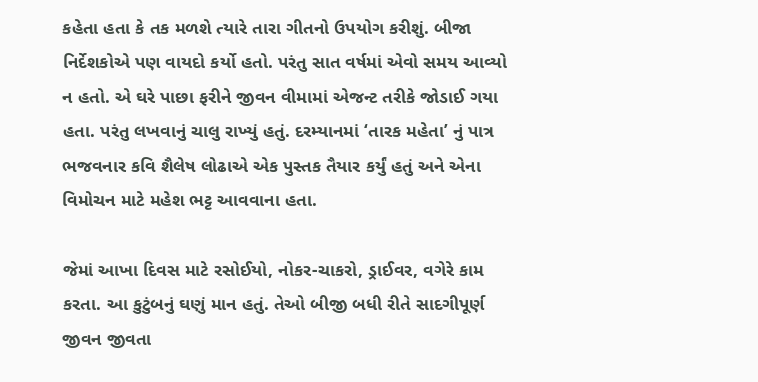કહેતા હતા કે તક મળશે ત્યારે તારા ગીતનો ઉપયોગ કરીશું. બીજા નિર્દેશકોએ પણ વાયદો કર્યો હતો. પરંતુ સાત વર્ષમાં એવો સમય આવ્યો ન હતો. એ ઘરે પાછા ફરીને જીવન વીમામાં એજન્ટ તરીકે જોડાઈ ગયા હતા. પરંતુ લખવાનું ચાલુ રાખ્યું હતું. દરમ્યાનમાં ‘તારક મહેતા’ નું પાત્ર ભજવનાર કવિ શૈલેષ લોઢાએ એક પુસ્તક તૈયાર કર્યું હતું અને એના વિમોચન માટે મહેશ ભટ્ટ આવવાના હતા.

જેમાં આખા દિવસ માટે રસોઈયો, નોકર-ચાકરો, ડ્રાઈવર, વગેરે કામ કરતા. આ કુટુંબનું ઘણું માન હતું. તેઓ બીજી બધી રીતે સાદગીપૂર્ણ જીવન જીવતા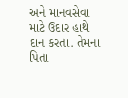અને માનવસેવા માટે ઉદાર હાથે દાન કરતા. તેમના પિતા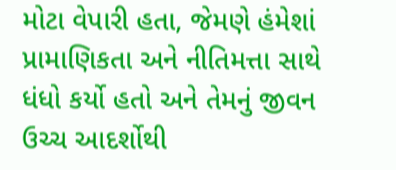મોટા વેપારી હતા, જેમણે હંમેશાં પ્રામાણિકતા અને નીતિમત્તા સાથે ધંધો કર્યો હતો અને તેમનું જીવન ઉચ્ચ આદર્શોથી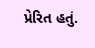પ્રેરિત હતું.